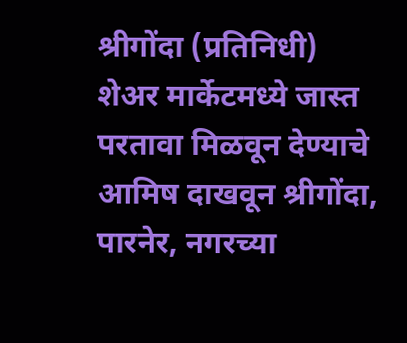श्रीगोंदा (प्रतिनिधी)
शेअर मार्केटमध्ये जास्त परतावा मिळवून देण्याचे आमिष दाखवून श्रीगोंदा, पारनेर, नगरच्या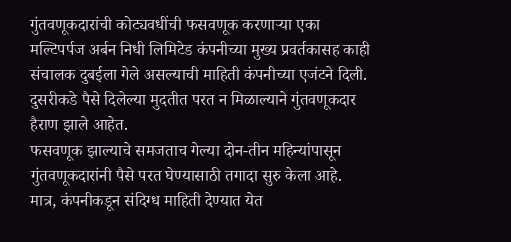गुंतवणूकदारांची कोट्यवधींची फसवणूक करणाऱ्या एका मल्टिपर्पज अर्बन निधी लिमिटेड कंपनीच्या मुख्य प्रवर्तकासह काही संचालक दुबईला गेले असल्याची माहिती कंपनीच्या एजंटने दिली. दुसरीकडे पैसे दिलेल्या मुदतीत परत न मिळाल्याने गुंतवणूकदार हैराण झाले आहेत.
फसवणूक झाल्याचे समजताच गेल्या दोन-तीन महिन्यांपासून गुंतवणूकदारांनी पैसे परत घेण्यासाठी तगादा सुरु केला आहे. मात्र, कंपनीकडून संदिग्ध माहिती देण्यात येत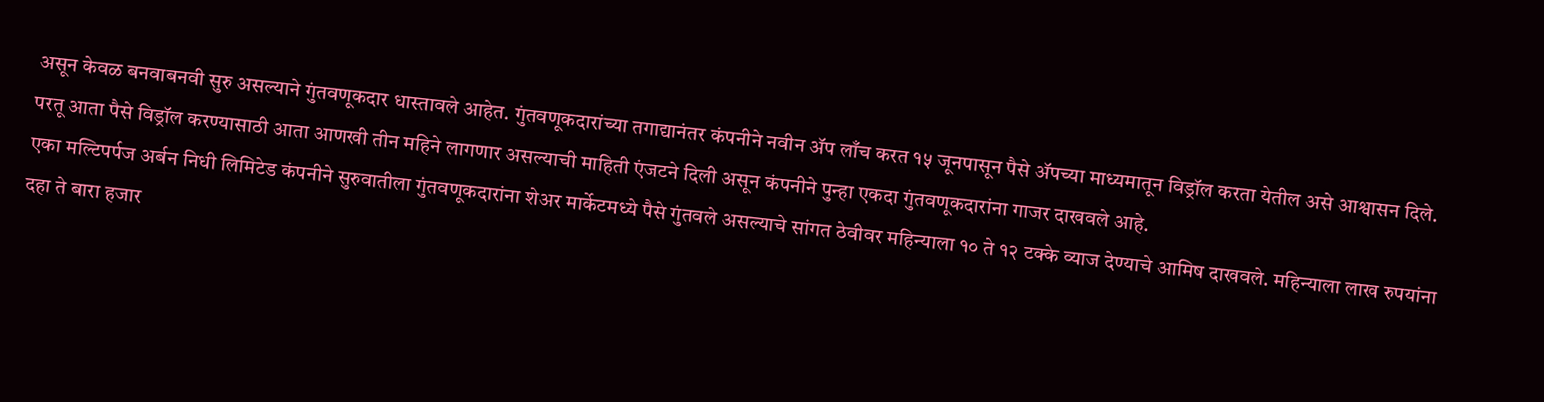असून केवळ बनवाबनवी सुरु असल्याने गुंतवणूकदार धास्तावले आहेत. गुंतवणूकदारांच्या तगाद्यानंतर कंपनीने नवीन ॲप लाँच करत १५ जूनपासून पैसे ॲपच्या माध्यमातून विड्रॉल करता येतील असे आश्वासन दिले. परतू आता पैसे विड्रॉल करण्यासाठी आता आणखी तीन महिने लागणार असल्याची माहिती एंजटने दिली असून कंपनीने पुन्हा एकदा गुंतवणूकदारांना गाजर दाखवले आहे.
एका मल्टिपर्पज अर्बन निधी लिमिटेड कंपनीने सुरुवातीला गुंतवणूकदारांना शेअर मार्केटमध्ये पैसे गुंतवले असल्याचे सांगत ठेवीवर महिन्याला १० ते १२ टक्के व्याज देण्याचे आमिष दाखवले. महिन्याला लाख रुपयांना दहा ते बारा हजार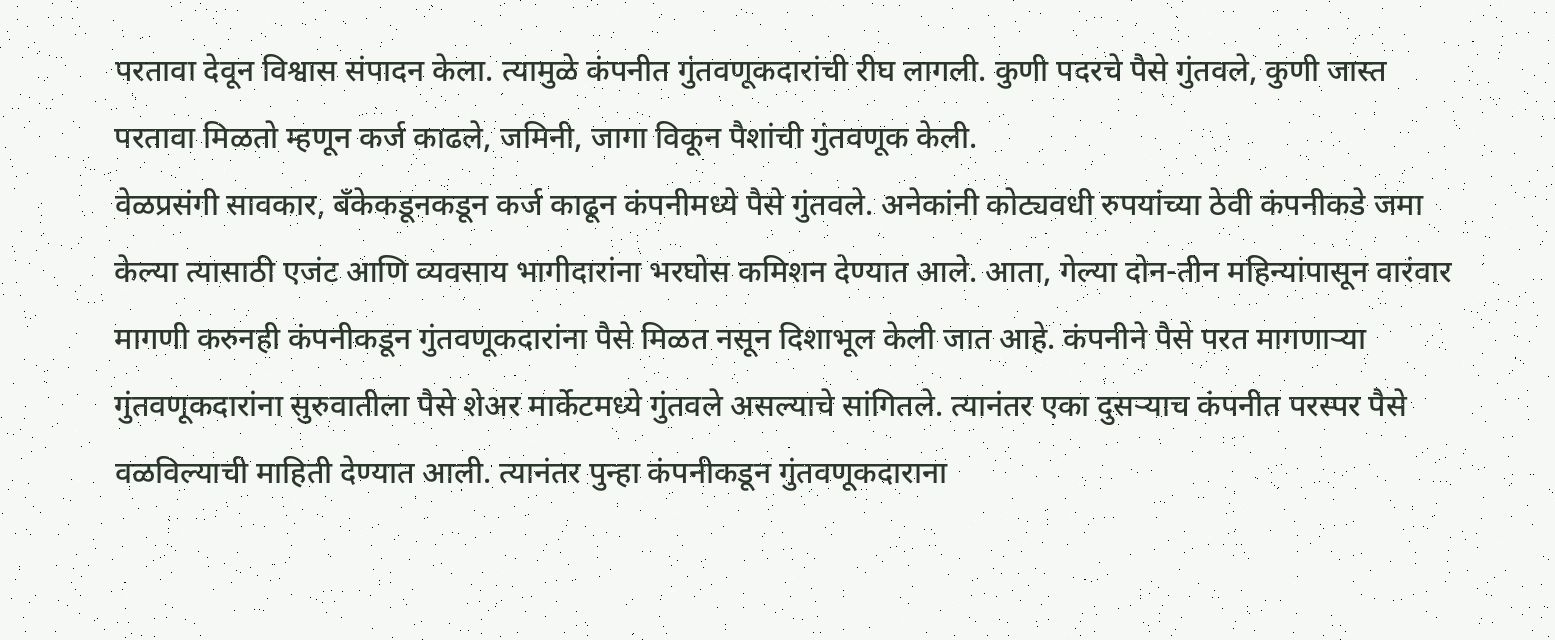परतावा देवून विश्वास संपादन केला. त्यामुळे कंपनीत गुंतवणूकदारांची रीघ लागली. कुणी पदरचे पैसे गुंतवले, कुणी जास्त परतावा मिळतो म्हणून कर्ज काढले, जमिनी, जागा विकून पैशांची गुंतवणूक केली.
वेळप्रसंगी सावकार, बँकेकडूनकडून कर्ज काढून कंपनीमध्ये पैसे गुंतवले. अनेकांनी कोट्यवधी रुपयांच्या ठेवी कंपनीकडे जमा केल्या त्यासाठी एजंट आणि व्यवसाय भागीदारांना भरघोस कमिशन देण्यात आले. आता, गेल्या दोन-तीन महिन्यांपासून वारंवार मागणी करुनही कंपनीकडून गुंतवणूकदारांना पैसे मिळत नसून दिशाभूल केली जात आहे. कंपनीने पैसे परत मागणाऱ्या गुंतवणूकदारांना सुरुवातीला पैसे शेअर मार्केटमध्ये गुंतवले असल्याचे सांगितले. त्यानंतर एका दुसऱ्याच कंपनीत परस्पर पैसे वळविल्याची माहिती देण्यात आली. त्यानंतर पुन्हा कंपनीकडून गुंतवणूकदाराना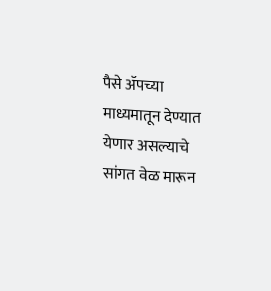पैसे ॲपच्या माध्यमातून देण्यात येणार असल्याचे सांगत वेळ मारून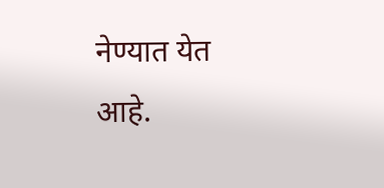नेण्यात येत आहे.